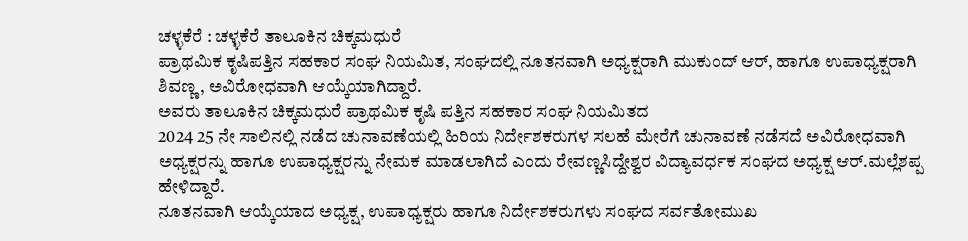ಚಳ್ಳಕೆರೆ : ಚಳ್ಳಕೆರೆ ತಾಲೂಕಿನ ಚಿಕ್ಕಮಧುರೆ
ಪ್ರಾಥಮಿಕ ಕೃಷಿಪತ್ತಿನ ಸಹಕಾರ ಸಂಘ ನಿಯಮಿತ, ಸಂಘದಲ್ಲಿ ನೂತನವಾಗಿ ಅಧ್ಯಕ್ಷರಾಗಿ ಮುಕುಂದ್ ಆರ್, ಹಾಗೂ ಉಪಾಧ್ಯಕ್ಷರಾಗಿ ಶಿವಣ್ಣ, ಅವಿರೋಧವಾಗಿ ಆಯ್ಕೆಯಾಗಿದ್ದಾರೆ.
ಅವರು ತಾಲೂಕಿನ ಚಿಕ್ಕಮಧುರೆ ಪ್ರಾಥಮಿಕ ಕೃಷಿ ಪತ್ತಿನ ಸಹಕಾರ ಸಂಘ ನಿಯಮಿತದ
2024 25 ನೇ ಸಾಲಿನಲ್ಲಿ ನಡೆದ ಚುನಾವಣೆಯಲ್ಲಿ ಹಿರಿಯ ನಿರ್ದೇಶಕರುಗಳ ಸಲಹೆ ಮೇರೆಗೆ ಚುನಾವಣೆ ನಡೆಸದೆ ಅವಿರೋಧವಾಗಿ ಅಧ್ಯಕ್ಷರನ್ನು ಹಾಗೂ ಉಪಾಧ್ಯಕ್ಷರನ್ನು ನೇಮಕ ಮಾಡಲಾಗಿದೆ ಎಂದು ರೇವಣ್ಣಸಿದ್ದೇಶ್ವರ ವಿದ್ಯಾವರ್ಧಕ ಸಂಘದ ಅಧ್ಯಕ್ಷ ಆರ್.ಮಲ್ಲೆಶಪ್ಪ ಹೇಳಿದ್ದಾರೆ.
ನೂತನವಾಗಿ ಆಯ್ಕೆಯಾದ ಅಧ್ಯಕ್ಷ, ಉಪಾಧ್ಯಕ್ಷರು ಹಾಗೂ ನಿರ್ದೇಶಕರುಗಳು ಸಂಘದ ಸರ್ವತೋಮುಖ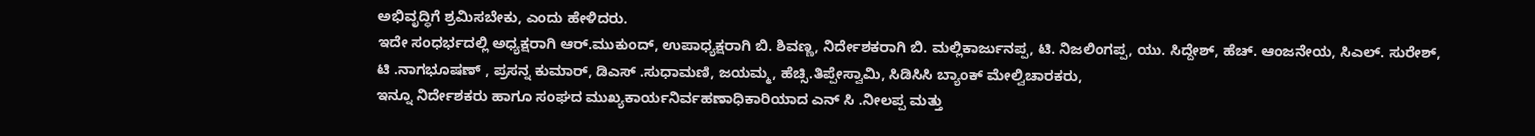ಅಭಿವೃದ್ಧಿಗೆ ಶ್ರಮಿಸಬೇಕು, ಎಂದು ಹೇಳಿದರು.
ಇದೇ ಸಂಧರ್ಭದಲ್ಲಿ ಅಧ್ಯಕ್ಷರಾಗಿ ಆರ್.ಮುಕುಂದ್, ಉಪಾಧ್ಯಕ್ಷರಾಗಿ ಬಿ. ಶಿವಣ್ಣ, ನಿರ್ದೇಶಕರಾಗಿ ಬಿ. ಮಲ್ಲಿಕಾರ್ಜುನಪ್ಪ, ಟಿ. ನಿಜಲಿಂಗಪ್ಪ, ಯು. ಸಿದ್ದೇಶ್, ಹೆಚ್. ಆಂಜನೇಯ, ಸಿಎಲ್. ಸುರೇಶ್, ಟಿ .ನಾಗಭೂಷಣ್ , ಪ್ರಸನ್ನ ಕುಮಾರ್, ಡಿಎಸ್ .ಸುಧಾಮಣಿ, ಜಯಮ್ಮ, ಹೆಚ್ಸಿ.ತಿಪ್ಪೇಸ್ವಾಮಿ, ಸಿಡಿಸಿಸಿ ಬ್ಯಾಂಕ್ ಮೇಲ್ವಿಚಾರಕರು,
ಇನ್ನೂ ನಿರ್ದೇಶಕರು ಹಾಗೂ ಸಂಘದ ಮುಖ್ಯಕಾರ್ಯನಿರ್ವಹಣಾಧಿಕಾರಿಯಾದ ಎನ್ ಸಿ .ನೀಲಪ್ಪ ಮತ್ತು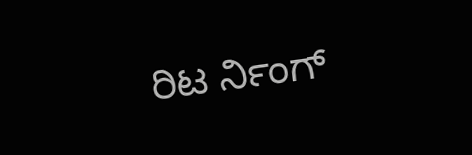ರಿಟ ರ್ನಿಂಗ್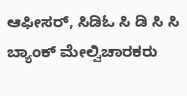ಆಫೀಸರ್, ಸಿಡಿಓ ಸಿ ಡಿ ಸಿ ಸಿ ಬ್ಯಾಂಕ್ ಮೇಲ್ವಿಚಾರಕರು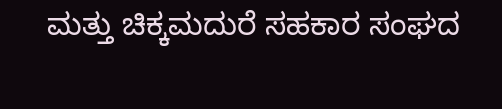ಮತ್ತು ಚಿಕ್ಕಮದುರೆ ಸಹಕಾರ ಸಂಘದ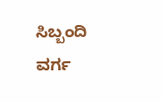ಸಿಬ್ಬಂದಿ ವರ್ಗ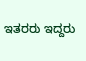ಇತರರು ಇದ್ದರು